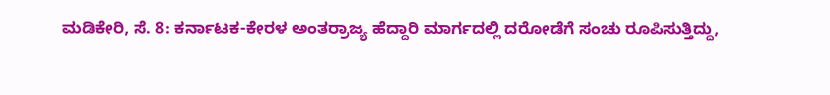ಮಡಿಕೇರಿ, ಸೆ. 8: ಕರ್ನಾಟಕ-ಕೇರಳ ಅಂತರ್ರಾಜ್ಯ ಹೆದ್ದಾರಿ ಮಾರ್ಗದಲ್ಲಿ ದರೋಡೆಗೆ ಸಂಚು ರೂಪಿಸುತ್ತಿದ್ದು,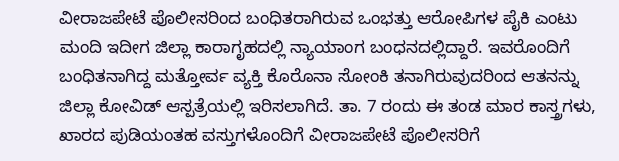ವೀರಾಜಪೇಟೆ ಪೊಲೀಸರಿಂದ ಬಂಧಿತರಾಗಿರುವ ಒಂಭತ್ತು ಆರೋಪಿಗಳ ಪೈಕಿ ಎಂಟು ಮಂದಿ ಇದೀಗ ಜಿಲ್ಲಾ ಕಾರಾಗೃಹದಲ್ಲಿ ನ್ಯಾಯಾಂಗ ಬಂಧನದಲ್ಲಿದ್ದಾರೆ. ಇವರೊಂದಿಗೆ ಬಂಧಿತನಾಗಿದ್ದ ಮತ್ತೋರ್ವ ವ್ಯಕ್ತಿ ಕೊರೊನಾ ಸೋಂಕಿ ತನಾಗಿರುವುದರಿಂದ ಆತನನ್ನು ಜಿಲ್ಲಾ ಕೋವಿಡ್ ಆಸ್ಪತ್ರೆಯಲ್ಲಿ ಇರಿಸಲಾಗಿದೆ. ತಾ. 7 ರಂದು ಈ ತಂಡ ಮಾರ ಕಾಸ್ತ್ರಗಳು, ಖಾರದ ಪುಡಿಯಂತಹ ವಸ್ತುಗಳೊಂದಿಗೆ ವೀರಾಜಪೇಟೆ ಪೊಲೀಸರಿಗೆ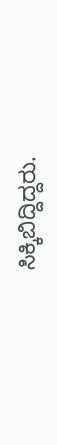ಸಿಕ್ಕಿಬಿದ್ದಿದ್ದರು.